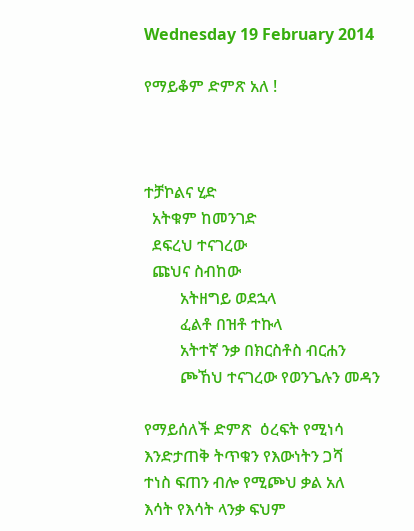Wednesday 19 February 2014

የማይቆም ድምጽ አለ !



ተቻኮልና ሂድ
  አትቁም ከመንገድ
  ደፍረህ ተናገረው
  ጩህና ስብከው
         አትዘግይ ወደኋላ
         ፈልቶ በዝቶ ተኩላ
         አትተኛ ንቃ በክርስቶስ ብርሐን
         ጮኸህ ተናገረው የወንጌሉን መዳን

የማይሰለች ድምጽ  ዕረፍት የሚነሳ
እንድታጠቅ ትጥቁን የእውነትን ጋሻ
ተነስ ፍጠን ብሎ የሚጮህ ቃል አለ
እሳት የእሳት ላንቃ ፍህም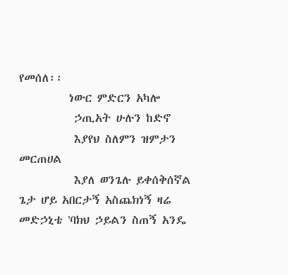የመሰለ፡፡
          ነውር ምድርን አካሎ
           ኃጢአት ሁሉን ከድኖ
           እያየህ ስለምን ዝምታን መርጠሀል
           እያለ ወንጌሉ ይቀሰቅሰኛል
ጌታ ሆይ አበርታኝ አስጨክነኝ ዛሬ
መድኃኒቴ 'ባክህ ኃይልን ስጠኝ አንዴ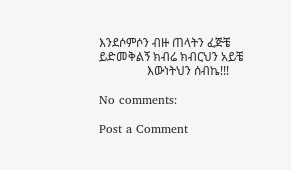እንደሶምሶን ብዙ ጠላትን ፈጅቼ
ይድመቅልኝ ክብሬ ክብርህን አይቼ
                እውነትህን ሰብኬ!!!

No comments:

Post a Comment